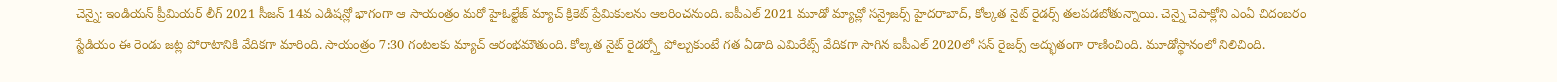చెన్నై: ఇండియన్ ప్రీమియర్ లీగ్ 2021 సీజన్ 14వ ఎడిషన్లో భాగంగా ఆ సాయంత్రం మరో హైఓల్టేజ్ మ్యాచ్ క్రికెట్ ప్రేమికులను ఆలరించనుంది. ఐపీఎల్ 2021 మూడో మ్యాచ్లో సన్రైజర్స్ హైదరాబాద్, కోల్కత నైట్ రైడర్స్ తలపడబోతున్నాయి. చెన్నై చెపాక్లోని ఎంఏ చిదంబరం స్టేడియం ఈ రెండు జట్ల పోరాటానికి వేదికగా మారింది. సాయంత్రం 7:30 గంటలకు మ్యాచ్ ఆరంభమౌతుంది. కోల్కత నైట్ రైడర్స్తో పోల్చుకుంటే గత ఏడాది ఎమిరేట్స్ వేదికగా సాగిన ఐపీఎల్ 2020లో సన్ రైజర్స్ అద్భుతంగా రాణించింది. మూడోస్థానంలో నిలిచింది.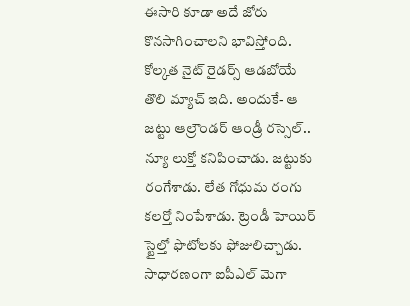ఈసారి కూడా అదే జోరు కొనసాగించాలని భావిస్తోంది.
కోల్కత నైట్ రైడర్స్ ఆడబోయే తొలి మ్యాచ్ ఇది. అందుకే- ఆ జట్టు ఆల్రౌండర్ ఆండ్రీ రస్సెల్.. న్యూ లుక్తో కనిపించాడు. జట్టుకు రంగేశాడు. లేత గోధుమ రంగు కలర్తో నింపేశాడు. ట్రెండీ హెయిర్ స్టైల్తో ఫొటోలకు ఫోజులిచ్చాడు. సాధారణంగా ఐపీఎల్ మెగా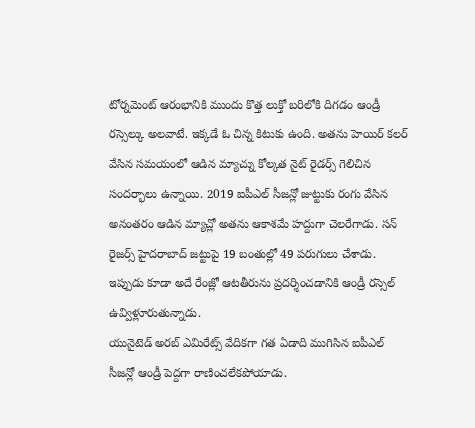టోర్నమెంట్ ఆరంభానికి ముందు కొత్త లుక్తో బరిలోకి దిగడం ఆండ్రీ రస్సెల్కు అలవాటే. ఇక్కడే ఓ చిన్న కిటుకు ఉంది. అతను హెయిర్ కలర్ వేసిన సమయంలో ఆడిన మ్యాచ్ను కోల్కత నైట్ రైడర్స్ గెలిచిన సందర్భాలు ఉన్నాయి. 2019 ఐపీఎల్ సీజన్లో జుట్టుకు రంగు వేసిన అనంతరం ఆడిన మ్యాచ్లో అతను ఆకాశమే హద్దుగా చెలరేగాడు. సన్ రైజర్స్ హైదరాబాద్ జట్టుపై 19 బంతుల్లో 49 పరుగులు చేశాడు. ఇప్పుడు కూడా అదే రేంజ్లో ఆటతీరును ప్రదర్శించడానికి ఆండ్రీ రస్సెల్ ఉవ్విళ్లూరుతున్నాడు.
యునైటెడ్ అరబ్ ఎమిరేట్స్ వేదికగా గత ఏడాది ముగిసిన ఐపీఎల్ సీజన్లో ఆండ్రీ పెద్దగా రాణించలేకపోయాడు.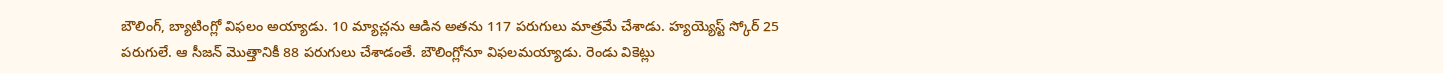బౌలింగ్, బ్యాటింగ్లో విఫలం అయ్యాడు. 10 మ్యాచ్లను ఆడిన అతను 117 పరుగులు మాత్రమే చేశాడు. హ్యయ్యెస్ట్ స్కోర్ 25 పరుగులే. ఆ సీజన్ మొత్తానికీ 88 పరుగులు చేశాడంతే. బౌలింగ్లోనూ విఫలమయ్యాడు. రెండు వికెట్లు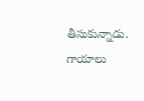తీసుకున్నాడు. గాయాలు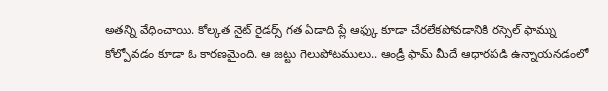అతన్ని వేధించాయి. కోల్కత నైట్ రైడర్స్ గత ఏడాది ప్లే ఆఫ్కు కూడా చేరలేకపోవడానికి రస్సెల్ ఫామ్ను కోల్పోవడం కూడా ఓ కారణమైంది. ఆ జట్టు గెలుపోటములు.. ఆండ్రీ ఫామ్ మీదే ఆధారపడి ఉన్నాయనడంలో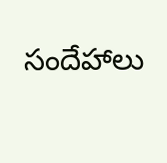సందేహాలు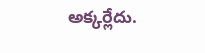అక్కర్లేదు.